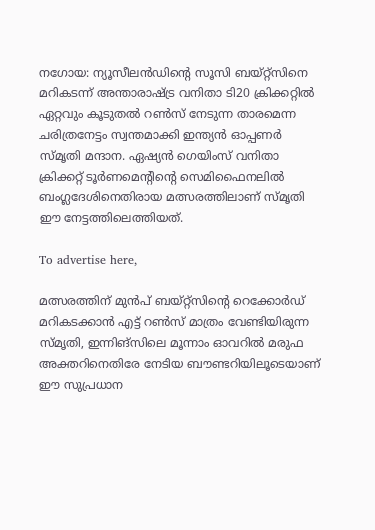നഗോയ: ന്യൂസീലൻഡിന്റെ സൂസി ബയ്റ്റ്‌സിനെ മറികടന്ന് അന്താരാഷ്ട്ര വനിതാ ടി20 ക്രിക്കറ്റിൽ ഏറ്റവും കൂടുതൽ റൺസ് നേടുന്ന താരമെന്ന ചരിത്രനേട്ടം സ്വന്തമാക്കി ഇന്ത്യൻ ഓപ്പണർ സ്മൃതി മന്ദാന. ഏഷ്യൻ ഗെയിംസ് വനിതാ ക്രിക്കറ്റ് ടൂർണമെന്റിന്റെ സെമിഫൈനലിൽ ബംഗ്ലദേശിനെതിരായ മത്സരത്തിലാണ് സ്മൃതി ഈ നേട്ടത്തിലെത്തിയത്.

To advertise here,

മത്സരത്തിന് മുൻപ് ബയ്റ്റ്‌സിന്റെ റെക്കോർഡ് മറികടക്കാൻ എട്ട് റൺസ് മാത്രം വേണ്ടിയിരുന്ന സ്മൃതി, ഇന്നിങ്‌സിലെ മൂന്നാം ഓവറിൽ മരുഫ അക്തറിനെതിരേ നേടിയ ബൗണ്ടറിയിലൂടെയാണ് ഈ സുപ്രധാന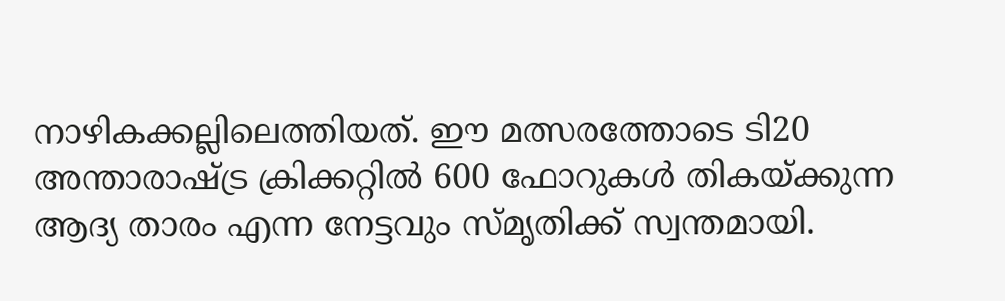നാഴികക്കല്ലിലെത്തിയത്. ഈ മത്സരത്തോടെ ടി20 അന്താരാഷ്ട്ര ക്രിക്കറ്റിൽ 600 ഫോറുകൾ തികയ്ക്കുന്ന ആദ്യ താരം എന്ന നേട്ടവും സ്മൃതിക്ക് സ്വന്തമായി.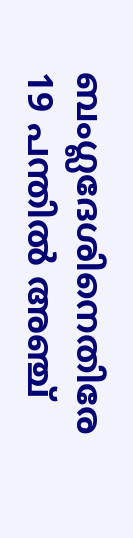ബംഗ്ലദേശിനെതിരേ 19 പന്തിൽ അഞ്ച്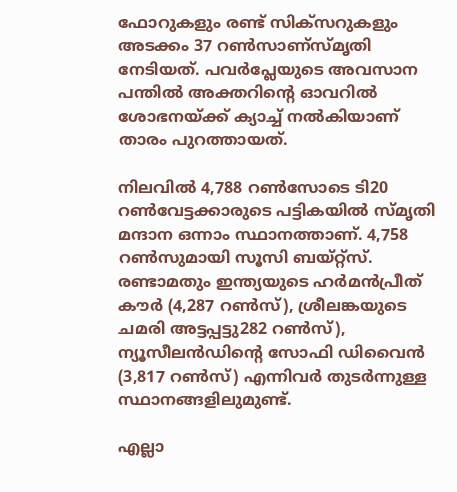ഫോറുകളും രണ്ട് സിക്‌സറുകളും അടക്കം 37 റൺസാണ്‌സ്മൃതി നേടിയത്. പവർപ്ലേയുടെ അവസാന പന്തിൽ അക്തറിന്റെ ഓവറിൽ ശോഭനയ്ക്ക് ക്യാച്ച് നൽകിയാണ് താരം പുറത്തായത്.

നിലവിൽ 4,788 റൺസോടെ ടി20 റൺവേട്ടക്കാരുടെ പട്ടികയിൽ സ്മൃതി മന്ദാന ഒന്നാം സ്ഥാനത്താണ്. 4,758 റൺസുമായി സൂസി ബയ്റ്റ്‌സ്. രണ്ടാമതും ഇന്ത്യയുടെ ഹർമൻപ്രീത് കൗർ (4,287 റൺസ്), ശ്രീലങ്കയുടെ ചമരി അട്ടപ്പട്ടു282 റൺസ്), ന്യൂസീലൻഡിന്റെ സോഫി ഡിവൈൻ (3,817 റൺസ്) എന്നിവർ തുടർന്നുള്ള സ്ഥാനങ്ങളിലുമുണ്ട്.

എല്ലാ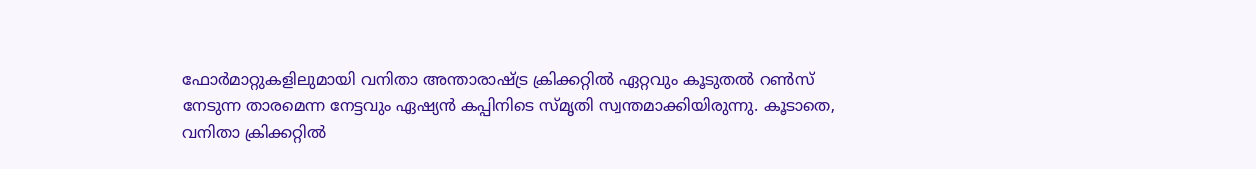ഫോർമാറ്റുകളിലുമായി വനിതാ അന്താരാഷ്ട്ര ക്രിക്കറ്റിൽ ഏറ്റവും കൂടുതൽ റൺസ് നേടുന്ന താരമെന്ന നേട്ടവും ഏഷ്യൻ കപ്പിനിടെ സ്മൃതി സ്വന്തമാക്കിയിരുന്നു. കൂടാതെ, വനിതാ ക്രിക്കറ്റിൽ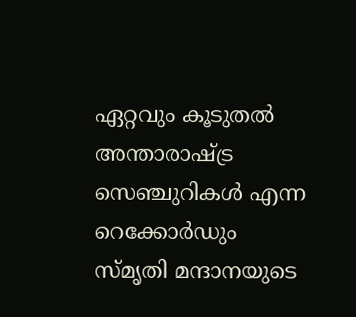ഏറ്റവും കൂടുതൽ അന്താരാഷ്ട്ര സെഞ്ചുറികൾ എന്ന റെക്കോർഡും സ്മൃതി മന്ദാനയുടെ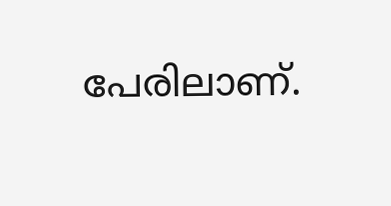പേരിലാണ്.